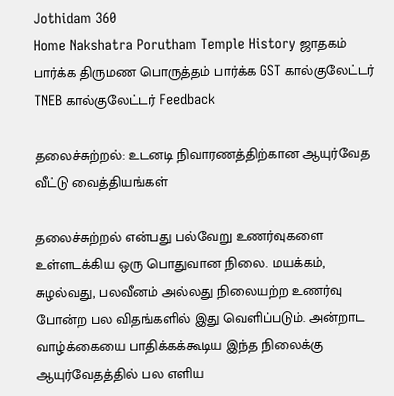Jothidam 360
Home Nakshatra Porutham Temple History ஜாதகம் பார்க்க திருமண பொருத்தம் பார்க்க GST கால்குலேட்டர் TNEB கால்குலேட்டர் Feedback

தலைச்சுற்றல்: உடனடி நிவாரணத்திற்கான ஆயுர்வேத வீட்டு வைத்தியங்கள்

தலைச்சுற்றல் என்பது பல்வேறு உணர்வுகளை உள்ளடக்கிய ஒரு பொதுவான நிலை. மயக்கம், சுழல்வது, பலவீனம் அல்லது நிலையற்ற உணர்வு போன்ற பல விதங்களில் இது வெளிப்படும். அன்றாட வாழ்க்கையை பாதிக்கக்கூடிய இந்த நிலைக்கு ஆயுர்வேதத்தில் பல எளிய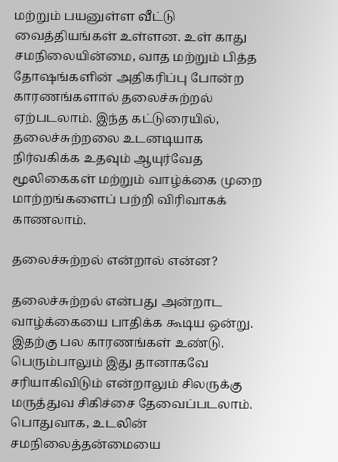மற்றும் பயனுள்ள வீட்டு வைத்தியங்கள் உள்ளன. உள் காது சமநிலையின்மை, வாத மற்றும் பித்த தோஷங்களின் அதிகரிப்பு போன்ற காரணங்களால் தலைச்சுற்றல் ஏற்படலாம். இந்த கட்டுரையில், தலைச்சுற்றலை உடனடியாக நிர்வகிக்க உதவும் ஆயுர்வேத மூலிகைகள் மற்றும் வாழ்க்கை முறை மாற்றங்களைப் பற்றி விரிவாகக் காணலாம்.

தலைச்சுற்றல் என்றால் என்ன?

தலைச்சுற்றல் என்பது அன்றாட வாழ்க்கையை பாதிக்க கூடிய ஒன்று. இதற்கு பல காரணங்கள் உண்டு. பெரும்பாலும் இது தானாகவே சரியாகிவிடும் என்றாலும் சிலருக்கு மருத்துவ சிகிச்சை தேவைப்படலாம். பொதுவாக, உடலின் சமநிலைத்தன்மையை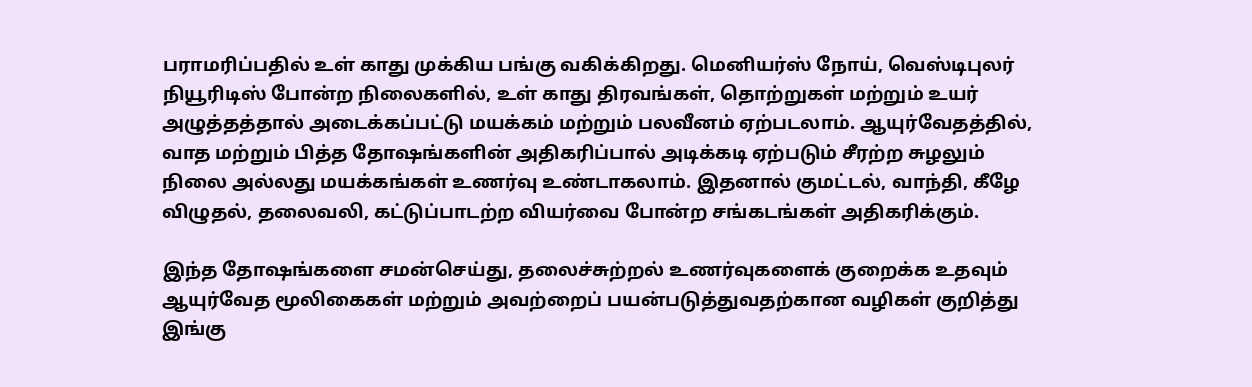பராமரிப்பதில் உள் காது முக்கிய பங்கு வகிக்கிறது. மெனியர்ஸ் நோய், வெஸ்டிபுலர் நியூரிடிஸ் போன்ற நிலைகளில், உள் காது திரவங்கள், தொற்றுகள் மற்றும் உயர் அழுத்தத்தால் அடைக்கப்பட்டு மயக்கம் மற்றும் பலவீனம் ஏற்படலாம். ஆயுர்வேதத்தில், வாத மற்றும் பித்த தோஷங்களின் அதிகரிப்பால் அடிக்கடி ஏற்படும் சீரற்ற சுழலும் நிலை அல்லது மயக்கங்கள் உணர்வு உண்டாகலாம். இதனால் குமட்டல், வாந்தி, கீழே விழுதல், தலைவலி, கட்டுப்பாடற்ற வியர்வை போன்ற சங்கடங்கள் அதிகரிக்கும்.

இந்த தோஷங்களை சமன்செய்து, தலைச்சுற்றல் உணர்வுகளைக் குறைக்க உதவும் ஆயுர்வேத மூலிகைகள் மற்றும் அவற்றைப் பயன்படுத்துவதற்கான வழிகள் குறித்து இங்கு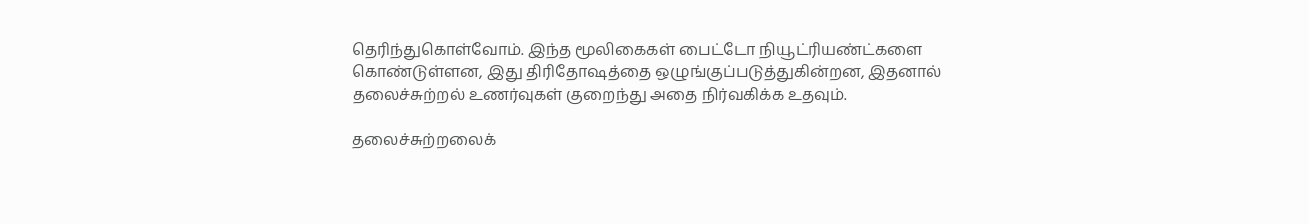தெரிந்துகொள்வோம். இந்த மூலிகைகள் பைட்டோ நியூட்ரியண்ட்களை கொண்டுள்ளன, இது திரிதோஷத்தை ஒழுங்குப்படுத்துகின்றன, இதனால் தலைச்சுற்றல் உணர்வுகள் குறைந்து அதை நிர்வகிக்க உதவும்.

தலைச்சுற்றலைக்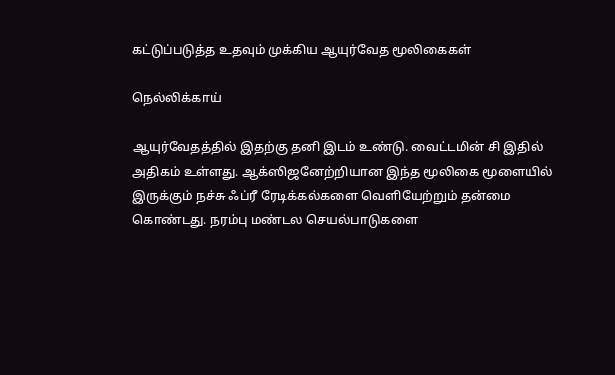கட்டுப்படுத்த உதவும் முக்கிய ஆயுர்வேத மூலிகைகள்

நெல்லிக்காய்

ஆயுர்வேதத்தில் இதற்கு தனி இடம் உண்டு. வைட்டமின் சி இதில் அதிகம் உள்ளது. ஆக்ஸிஜனேற்றியான இந்த மூலிகை மூளையில் இருக்கும் நச்சு ஃப்ரீ ரேடிக்கல்களை வெளியேற்றும் தன்மை கொண்டது. நரம்பு மண்டல செயல்பாடுகளை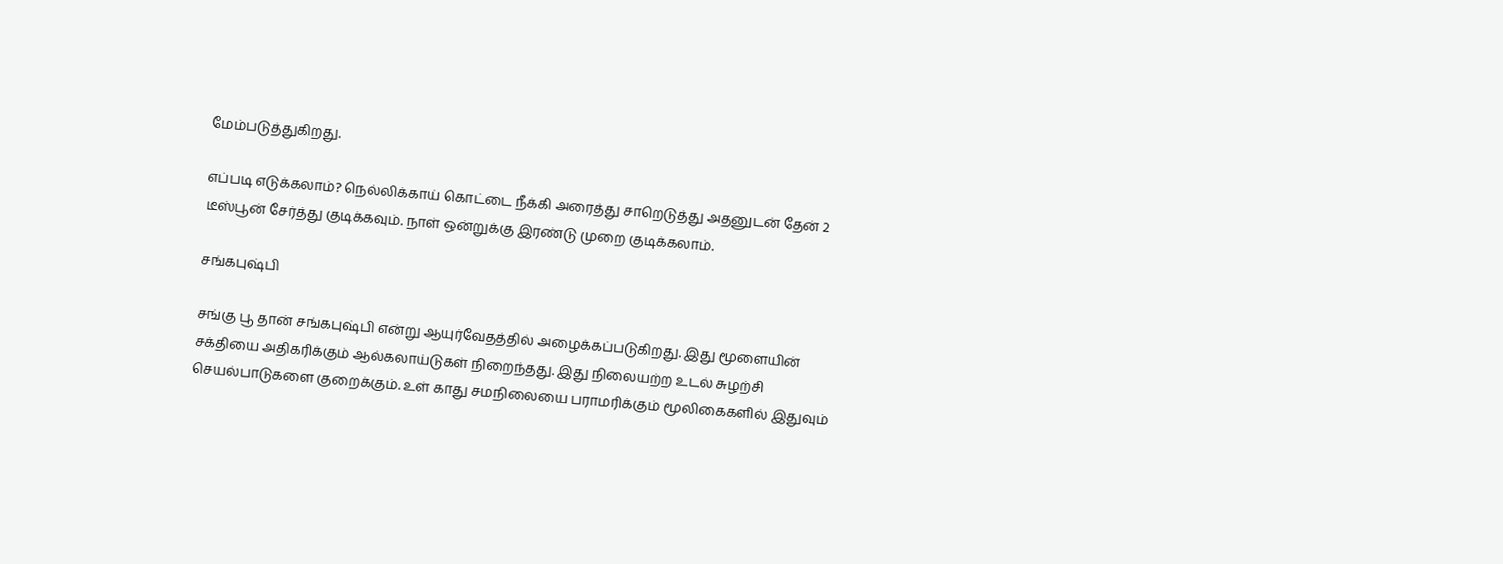மேம்படுத்துகிறது.

எப்படி எடுக்கலாம்? நெல்லிக்காய் கொட்டை நீக்கி அரைத்து சாறெடுத்து அதனுடன் தேன் 2 டீஸ்பூன் சேர்த்து குடிக்கவும். நாள் ஒன்றுக்கு இரண்டு முறை குடிக்கலாம்.

சங்கபுஷ்பி

சங்கு பூ தான் சங்கபுஷ்பி என்று ஆயுர்வேதத்தில் அழைக்கப்படுகிறது. இது மூளையின் சக்தியை அதிகரிக்கும் ஆல்கலாய்டுகள் நிறைந்தது. இது நிலையற்ற உடல் சுழற்சி செயல்பாடுகளை குறைக்கும். உள் காது சமநிலையை பராமரிக்கும் மூலிகைகளில் இதுவும்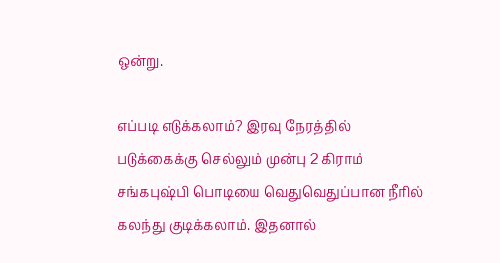ஒன்று.

எப்படி எடுக்கலாம்? இரவு நேரத்தில் படுக்கைக்கு செல்லும் முன்பு 2 கிராம் சங்கபுஷ்பி பொடியை வெதுவெதுப்பான நீரில் கலந்து குடிக்கலாம். இதனால்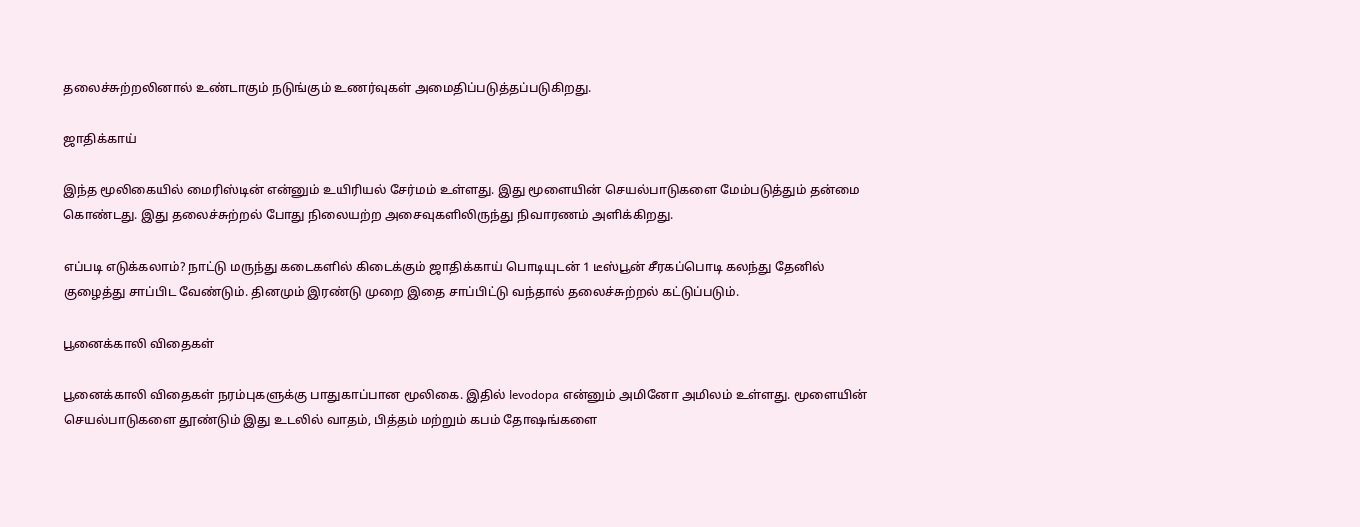தலைச்சுற்றலினால் உண்டாகும் நடுங்கும் உணர்வுகள் அமைதிப்படுத்தப்படுகிறது.

ஜாதிக்காய்

இந்த மூலிகையில் மைரிஸ்டின் என்னும் உயிரியல் சேர்மம் உள்ளது. இது மூளையின் செயல்பாடுகளை மேம்படுத்தும் தன்மை கொண்டது. இது தலைச்சுற்றல் போது நிலையற்ற அசைவுகளிலிருந்து நிவாரணம் அளிக்கிறது.

எப்படி எடுக்கலாம்? நாட்டு மருந்து கடைகளில் கிடைக்கும் ஜாதிக்காய் பொடியுடன் 1 டீஸ்பூன் சீரகப்பொடி கலந்து தேனில் குழைத்து சாப்பிட வேண்டும். தினமும் இரண்டு முறை இதை சாப்பிட்டு வந்தால் தலைச்சுற்றல் கட்டுப்படும்.

பூனைக்காலி விதைகள்

பூனைக்காலி விதைகள் நரம்புகளுக்கு பாதுகாப்பான மூலிகை. இதில் levodopa என்னும் அமினோ அமிலம் உள்ளது. மூளையின் செயல்பாடுகளை தூண்டும் இது உடலில் வாதம், பித்தம் மற்றும் கபம் தோஷங்களை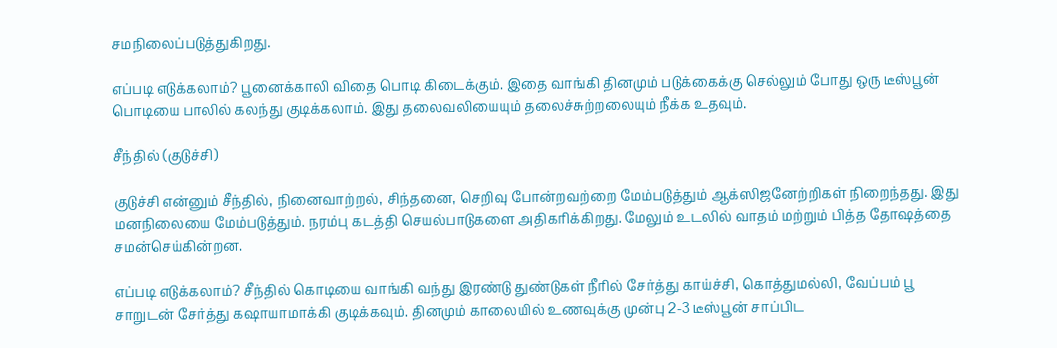சமநிலைப்படுத்துகிறது.

எப்படி எடுக்கலாம்? பூனைக்காலி விதை பொடி கிடைக்கும். இதை வாங்கி தினமும் படுக்கைக்கு செல்லும் போது ஒரு டீஸ்பூன் பொடியை பாலில் கலந்து குடிக்கலாம். இது தலைவலியையும் தலைச்சுற்றலையும் நீக்க உதவும்.

சீந்தில் (குடுச்சி)

குடுச்சி என்னும் சீந்தில், நினைவாற்றல், சிந்தனை, செறிவு போன்றவற்றை மேம்படுத்தும் ஆக்ஸிஜனேற்றிகள் நிறைந்தது. இது மனநிலையை மேம்படுத்தும். நரம்பு கடத்தி செயல்பாடுகளை அதிகரிக்கிறது. மேலும் உடலில் வாதம் மற்றும் பித்த தோஷத்தை சமன்செய்கின்றன.

எப்படி எடுக்கலாம்? சீந்தில் கொடியை வாங்கி வந்து இரண்டு துண்டுகள் நீரில் சேர்த்து காய்ச்சி, கொத்துமல்லி, வேப்பம் பூ சாறுடன் சேர்த்து கஷாயாமாக்கி குடிக்கவும். தினமும் காலையில் உணவுக்கு முன்பு 2-3 டீஸ்பூன் சாப்பிட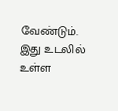வேண்டும். இது உடலில் உள்ள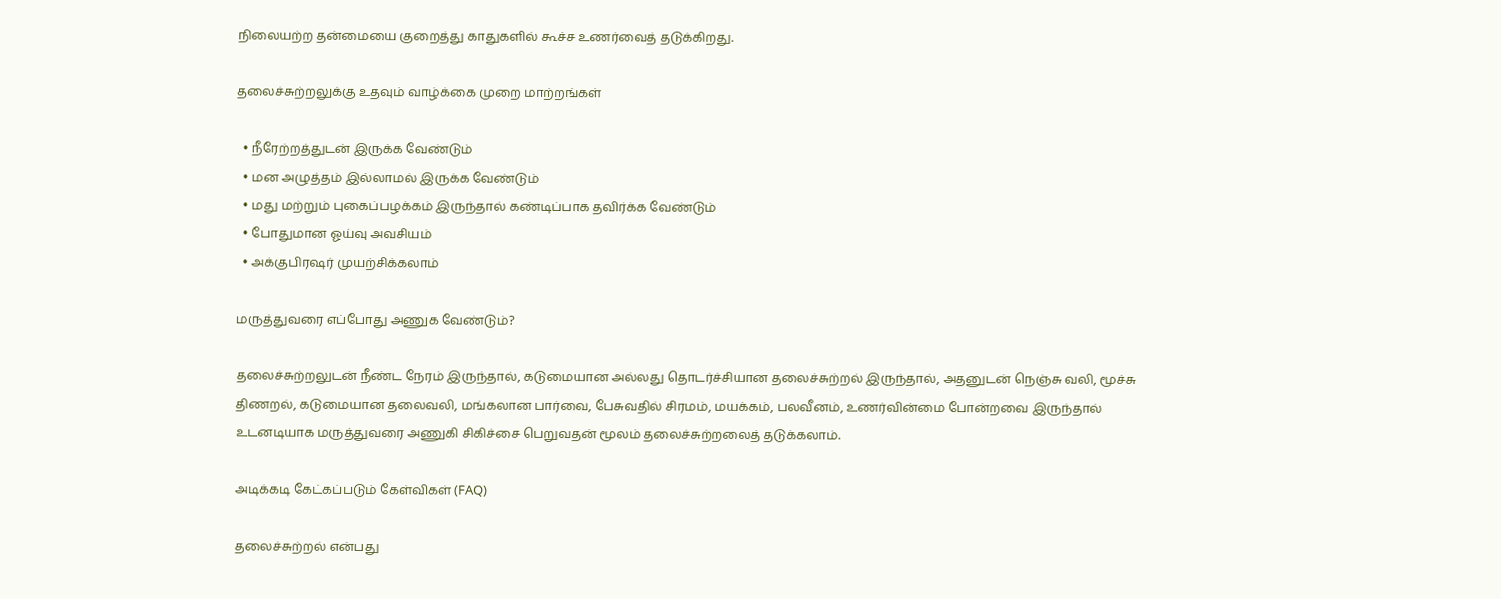நிலையற்ற தன்மையை குறைத்து காதுகளில் கூச்ச உணர்வைத் தடுக்கிறது.

தலைச்சுற்றலுக்கு உதவும் வாழ்க்கை முறை மாற்றங்கள்

  • நீரேற்றத்துடன் இருக்க வேண்டும்
  • மன அழுத்தம் இல்லாமல் இருக்க வேண்டும்
  • மது மற்றும் புகைப்பழக்கம் இருந்தால் கண்டிப்பாக தவிர்க்க வேண்டும்
  • போதுமான ஓய்வு அவசியம்
  • அக்குபிரஷர் முயற்சிக்கலாம்

மருத்துவரை எப்போது அணுக வேண்டும்?

தலைச்சுற்றலுடன் நீண்ட நேரம் இருந்தால், கடுமையான அல்லது தொடர்ச்சியான தலைச்சுற்றல் இருந்தால், அதனுடன் நெஞ்சு வலி, மூச்சு திணறல், கடுமையான தலைவலி, மங்கலான பார்வை, பேசுவதில் சிரமம், மயக்கம், பலவீனம், உணர்வின்மை போன்றவை இருந்தால் உடனடியாக மருத்துவரை அணுகி சிகிச்சை பெறுவதன் மூலம் தலைச்சுற்றலைத் தடுக்கலாம்.

அடிக்கடி கேட்கப்படும் கேள்விகள் (FAQ)

தலைச்சுற்றல் என்பது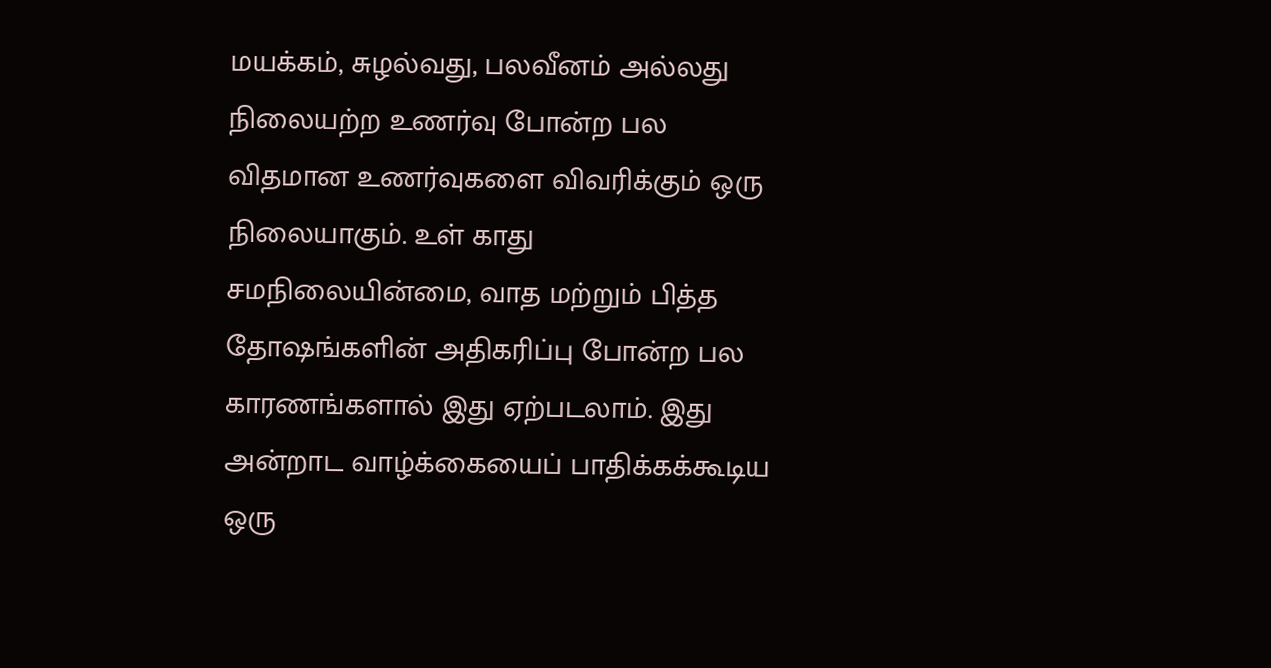மயக்கம், சுழல்வது, பலவீனம் அல்லது நிலையற்ற உணர்வு போன்ற பல விதமான உணர்வுகளை விவரிக்கும் ஒரு நிலையாகும். உள் காது சமநிலையின்மை, வாத மற்றும் பித்த தோஷங்களின் அதிகரிப்பு போன்ற பல காரணங்களால் இது ஏற்படலாம். இது அன்றாட வாழ்க்கையைப் பாதிக்கக்கூடிய ஒரு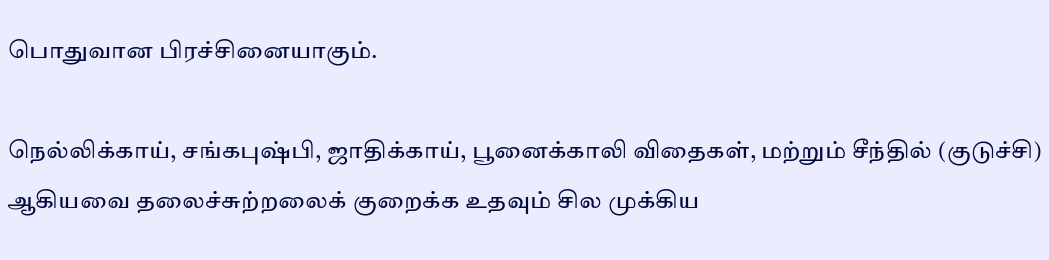பொதுவான பிரச்சினையாகும்.

நெல்லிக்காய், சங்கபுஷ்பி, ஜாதிக்காய், பூனைக்காலி விதைகள், மற்றும் சீந்தில் (குடுச்சி) ஆகியவை தலைச்சுற்றலைக் குறைக்க உதவும் சில முக்கிய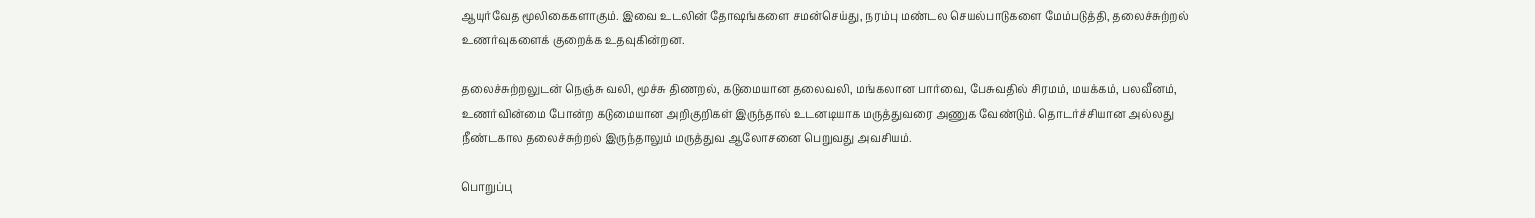ஆயுர்வேத மூலிகைகளாகும். இவை உடலின் தோஷங்களை சமன்செய்து, நரம்பு மண்டல செயல்பாடுகளை மேம்படுத்தி, தலைச்சுற்றல் உணர்வுகளைக் குறைக்க உதவுகின்றன.

தலைச்சுற்றலுடன் நெஞ்சு வலி, மூச்சு திணறல், கடுமையான தலைவலி, மங்கலான பார்வை, பேசுவதில் சிரமம், மயக்கம், பலவீனம், உணர்வின்மை போன்ற கடுமையான அறிகுறிகள் இருந்தால் உடனடியாக மருத்துவரை அணுக வேண்டும். தொடர்ச்சியான அல்லது நீண்டகால தலைச்சுற்றல் இருந்தாலும் மருத்துவ ஆலோசனை பெறுவது அவசியம்.

பொறுப்பு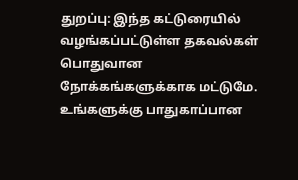துறப்பு: இந்த கட்டுரையில் வழங்கப்பட்டுள்ள தகவல்கள் பொதுவான நோக்கங்களுக்காக மட்டுமே. உங்களுக்கு பாதுகாப்பான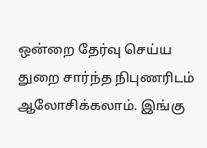ஒன்றை தேர்வு செய்ய துறை சார்ந்த நிபுணரிடம் ஆலோசிக்கலாம். இங்கு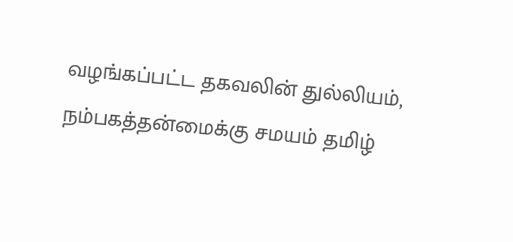வழங்கப்பட்ட தகவலின் துல்லியம், நம்பகத்தன்மைக்கு சமயம் தமிழ்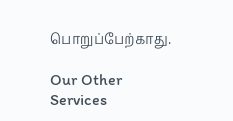பொறுப்பேற்காது.

Our Other Services